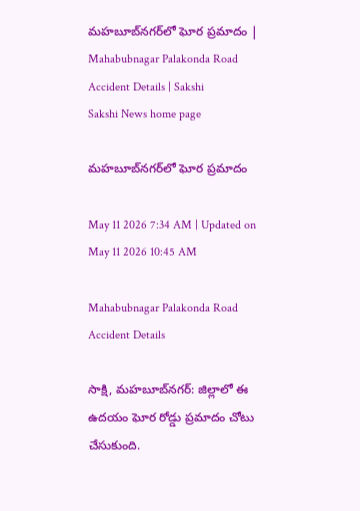మహబూబ్‌నగర్‌లో ఘోర ప్రమాదం | Mahabubnagar Palakonda Road Accident Details | Sakshi
Sakshi News home page

మహబూబ్‌నగర్‌లో ఘోర ప్రమాదం

May 11 2026 7:34 AM | Updated on May 11 2026 10:45 AM

Mahabubnagar Palakonda Road Accident Details

సాక్షి, మహబూబ్‌నగర్‌: జిల్లాలో ఈ ఉదయం ఘోర రోడ్డు ప్రమాదం చోటు చేసుకుంది.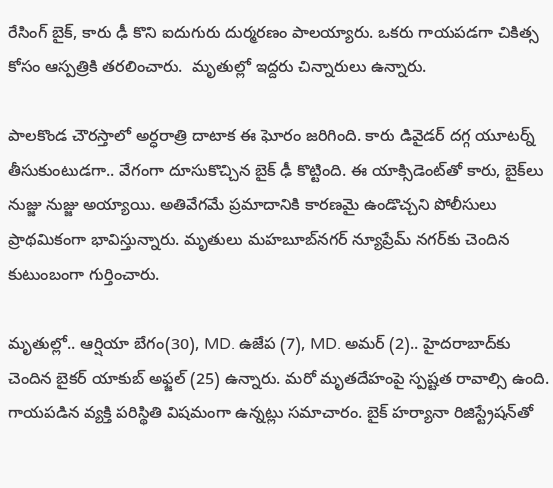రేసింగ్‌ బైక్‌, కారు ఢీ కొని ఐదుగురు దుర్మరణం పాలయ్యారు. ఒకరు గాయపడగా చికిత్స కోసం ఆస్పత్రికి తరలించారు.  మృతుల్లో ఇద్దరు చిన్నారులు ఉన్నారు.

పాలకొండ చౌరస్తాలో అర్ధరాత్రి దాటాక ఈ ఘోరం జరిగింది. కారు డివైడర్‌ దగ్గ యూటర్న్‌ తీసుకుంటుడగా.. వేగంగా దూసుకొచ్చిన బైక్‌ ఢీ కొట్టింది. ఈ యాక్సిడెంట్‌తో కారు, బైక్‌లు నుజ్జు నుజ్జు అయ్యాయి. అతివేగమే ప్రమాదానికి కారణమై ఉండొచ్చని పోలీసులు ప్రాథమికంగా భావిస్తున్నారు. మృతులు మహబూబ్‌నగర్‌ న్యూప్రేమ్‌ నగర్‌కు చెందిన కుటుంబంగా గుర్తించారు.

మృతుల్లో.. ఆర్షియా బేగం(30), MD. ఉజేప (7), MD. అమర్ (2).. హైదరాబాద్‌కు చెందిన బైకర్ యాకుబ్ అఫ్జల్ (25) ఉన్నారు. మరో మృతదేహంపై స్పష్టత రావాల్సి ఉంది. గాయపడిన వ్యక్తి పరిస్థితి విషమంగా ఉన్నట్లు సమాచారం. బైక్‌ హర్యానా రిజిస్ట్రేషన్‌తో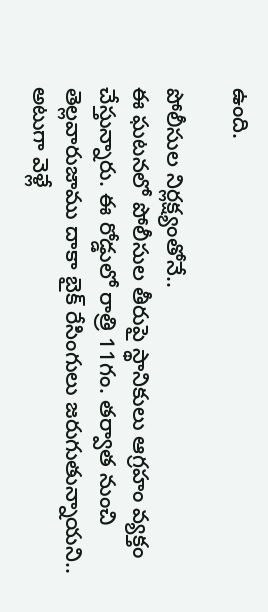ఉంది.

పోలీసుల నిర్లక్ష్యంతోనే..
ఈ ఘటనలో పోలీసుల తీరుపై స్థానికులు ఆగ్రహం వ్యక్తం చేస్తున్నారు. ఈ రోడ్డులో రాత్రి 11గం. తర్వాత నుంచి తెల్లవారుజాము దాకా బైక్‌ రేసింగులు జరుగుతున్నాయని.. అటుగా వెళ్లే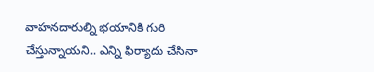వాహనదారుల్ని భయానికి గురి చేస్తున్నాయని.. ఎన్ని ఫిర్యాదు చేసినా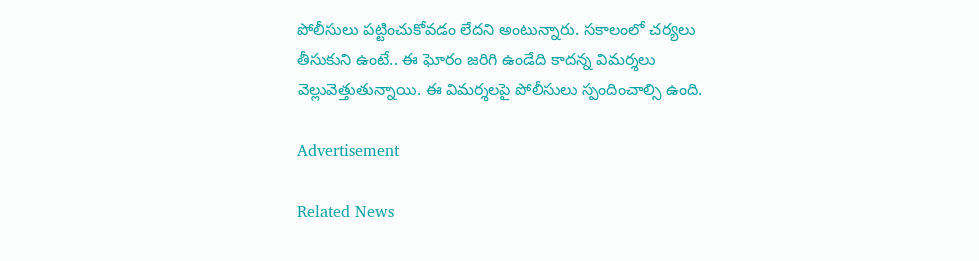పోలీసులు పట్టించుకోవడం లేదని అంటున్నారు. సకాలంలో చర్యలు తీసుకుని ఉంటే.. ఈ ఘోరం జరిగి ఉండేది కాదన్న విమర్శలు వెల్లువెత్తుతున్నాయి. ఈ విమర్శలపై పోలీసులు స్పందించాల్సి ఉంది.

Advertisement

Related News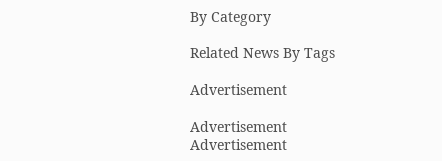By Category

Related News By Tags

Advertisement

Advertisement
Advertisement